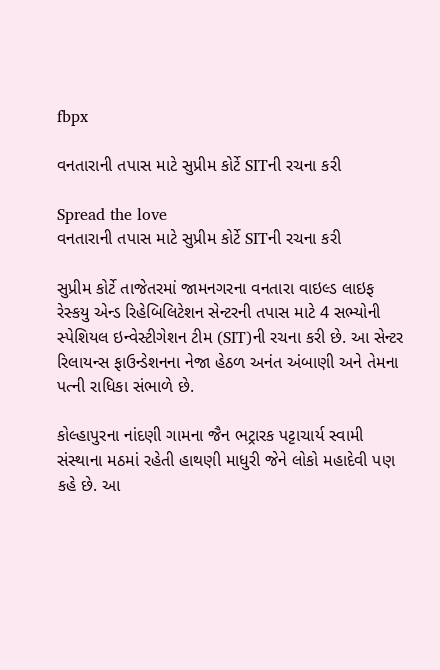fbpx

વનતારાની તપાસ માટે સુપ્રીમ કોર્ટે SITની રચના કરી

Spread the love
વનતારાની તપાસ માટે સુપ્રીમ કોર્ટે SITની રચના કરી

સુપ્રીમ કોર્ટે તાજેતરમાં જામનગરના વનતારા વાઇલ્ડ લાઇફ રેસ્કયુ એન્ડ રિહેબિલિટેશન સેન્ટરની તપાસ માટે 4 સભ્યોની સ્પેશિયલ ઇન્વેસ્ટીગેશન ટીમ (SIT)ની રચના કરી છે. આ સેન્ટર રિલાયન્સ ફાઉન્ડેશનના નેજા હેઠળ અનંત અંબાણી અને તેમના પત્ની રાધિકા સંભાળે છે.

કોલ્હાપુરના નાંદણી ગામના જૈન ભટ્રારક પટ્ટાચાર્ય સ્વામી સંસ્થાના મઠમાં રહેતી હાથણી માધુરી જેને લોકો મહાદેવી પણ કહે છે. આ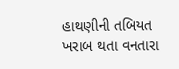હાથણીની તબિયત ખરાબ થતા વનતારા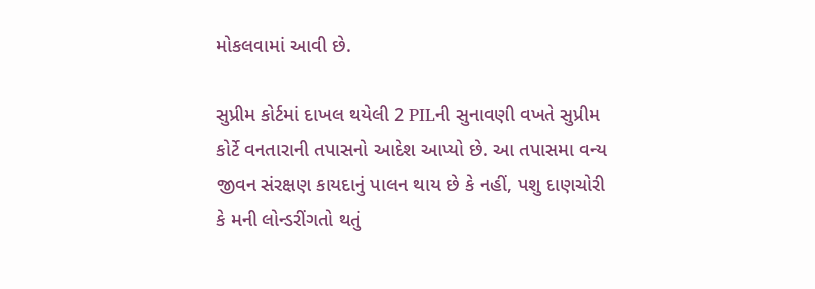મોકલવામાં આવી છે.

સુપ્રીમ કોર્ટમાં દાખલ થયેલી 2 PILની સુનાવણી વખતે સુપ્રીમ કોર્ટે વનતારાની તપાસનો આદેશ આપ્યો છે. આ તપાસમા વન્ય જીવન સંરક્ષણ કાયદાનું પાલન થાય છે કે નહીં, પશુ દાણચોરી કે મની લોન્ડરીંગતો થતું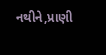નથીને,પ્રાણી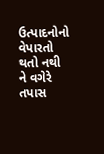ઉત્પાદનોનો વેપારતો થતો નથી ને વગેરે તપાસ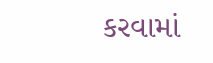કરવામાં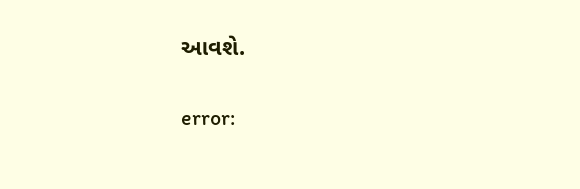આવશે.

error: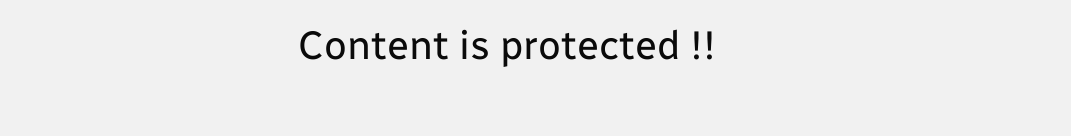Content is protected !!